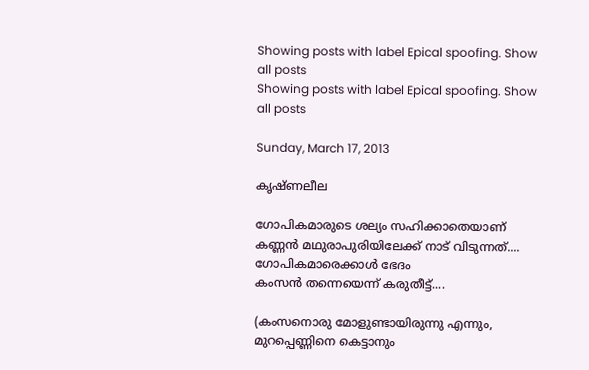Showing posts with label Epical spoofing. Show all posts
Showing posts with label Epical spoofing. Show all posts

Sunday, March 17, 2013

കൃഷ്ണലീല

ഗോപികമാരുടെ ശല്യം സഹിക്കാതെയാണ് കണ്ണന്‍ മഥുരാപുരിയിലേക്ക് നാട് വിടുന്നത്....
ഗോപികമാരെക്കാള്‍ ഭേദം
കംസന്‍ തന്നെയെന്ന് കരുതീട്ട്....

(കംസനൊരു മോളുണ്ടായിരുന്നു എന്നും,
മുറപ്പെണ്ണിനെ കെട്ടാനും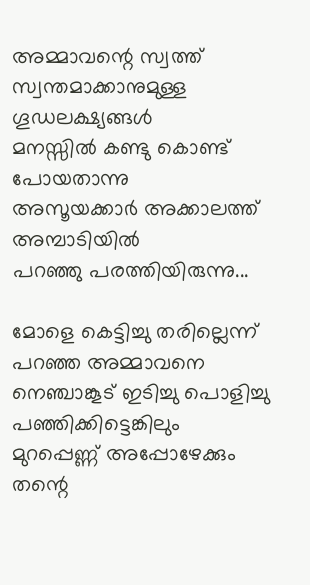അമ്മാവന്റെ സ്വത്ത്‌ സ്വന്തമാക്കാനുമുള്ള
ഗൂഡലക്ഷ്യങ്ങള്‍
മനസ്സില്‍ കണ്ടു കൊണ്ട് പോയതാന്നു
അസൂയക്കാര്‍ അക്കാലത്ത്‌ അമ്പാടിയില്‍
പറഞ്ഞു പരത്തിയിരുന്നു...

മോളെ കെട്ടിച്ചു തരില്ലെന്ന് പറഞ്ഞ അമ്മാവനെ
നെഞ്ചാങ്കൂട് ഇടിച്ചു പൊളിച്ചു പഞ്ഞിക്കിട്ടെങ്കിലും
മുറപ്പെണ്ണ് അപ്പോഴേക്കും തന്റെ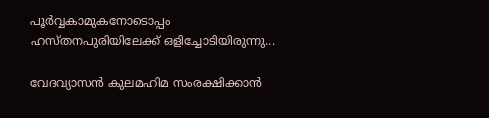പൂര്‍വ്വകാമുകനോടൊപ്പം
ഹസ്തനപുരിയിലേക്ക് ഒളിച്ചോടിയിരുന്നു...

വേദവ്യാസന്‍ കുലമഹിമ സംരക്ഷിക്കാന്‍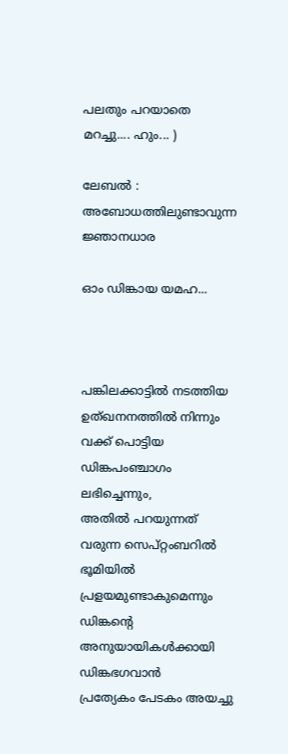പലതും പറയാതെ മറച്ചു.... ഹും... )

ലേബല്‍ : അബോധത്തിലുണ്ടാവുന്ന ജ്ഞാനധാര

ഓം ഡിങ്കായ യമഹ...



പങ്കിലക്കാട്ടില്‍ നടത്തിയ ഉത്ഖനനത്തില്‍ നിന്നും
വക്ക് പൊട്ടിയ ഡിങ്കപംഞ്ചാഗം ലഭിച്ചെന്നും,
അതില്‍ പറയുന്നത് വരുന്ന സെപ്റ്റംബറില്‍ ഭൂമിയില്‍ പ്രളയമുണ്ടാകുമെന്നും
ഡിങ്കന്റെ അനുയായികള്‍ക്കായി ഡിങ്കഭഗവാന്‍
പ്രത്യേകം പേടകം അയച്ചു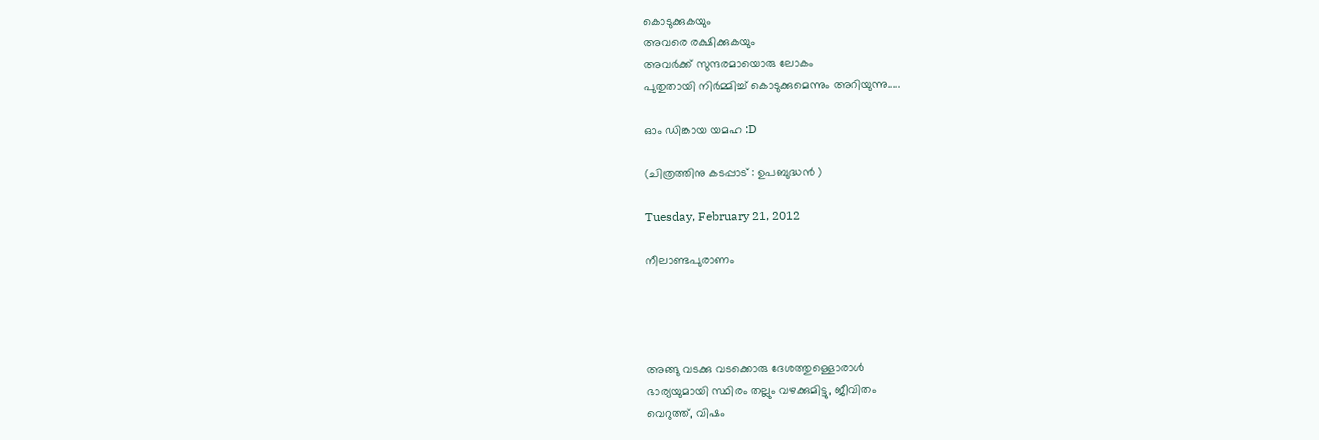കൊടുക്കുകയും
അവരെ രക്ഷിക്കുകയും
അവര്‍ക്ക് സുന്ദരമായൊരു ലോകം
പുതുതായി നിര്‍മ്മിച്ച്‌ കൊടുക്കുമെന്നും അറിയുന്നു.....

ഓം ഡിങ്കായ യമഹ :D

(ചിത്രത്തിനു കടപ്പാട് : ഉപബുദ്ധന്‍ )

Tuesday, February 21, 2012

നീലാണ്ടപുരാണം




അങ്ങു വടക്കു വടക്കൊരു ദേശത്തുള്ളൊരാള്‍
ഭാര്യയുമായി സ്ഥിരം തല്ലും വഴക്കുമിട്ടു, ജീവിതം
വെറുത്ത്, വിഷം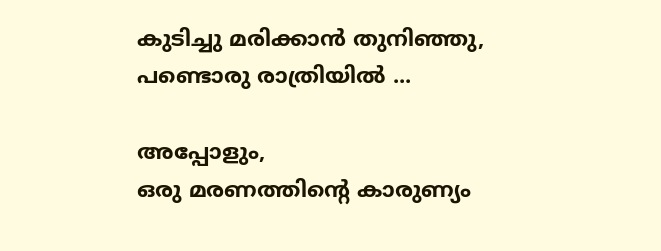കുടിച്ചു മരിക്കാന്‍ തുനിഞ്ഞു,
പണ്ടൊരു രാത്രിയില്‍ ...

അപ്പോളും,
ഒരു മരണത്തിന്റെ കാരുണ്യം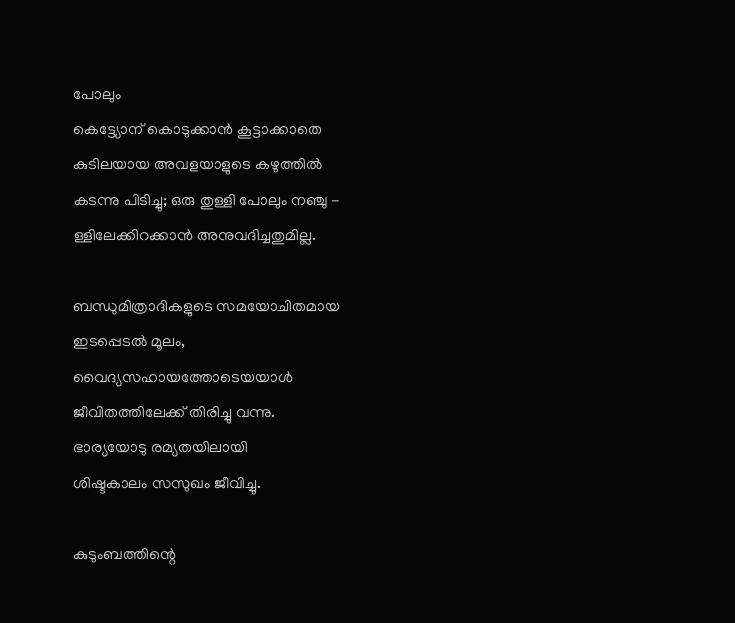പോലും
കെട്ട്യോന് കൊടുക്കാന്‍ കൂട്ടാക്കാതെ
കുടിലയായ അവളയാളുടെ കഴുത്തില്‍
കടന്നു പിടിച്ചു; ഒരു തുള്ളി പോലും നഞ്ചു -
ള്ളിലേക്കിറക്കാന്‍ അനുവദിച്ചതുമില്ല.

ബന്ധുമിത്രാദികളുടെ സമയോചിതമായ
ഇടപ്പെടല്‍ മൂലം,
വൈദ്യസഹായത്തോടെയയാള്‍
ജീവിതത്തിലേക്ക് തിരിച്ചു വന്നു.
ഭാര്യയോടു രമ്യതയിലായി
ശിഷ്ടകാലം സസുഖം ജീവിച്ചു.

കുടുംബത്തിന്റെ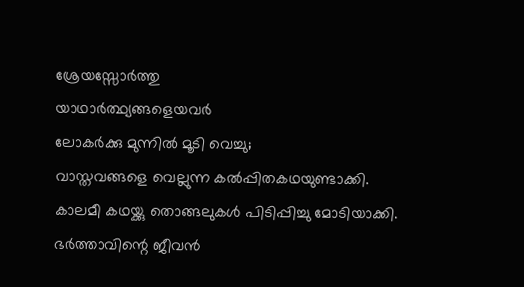ശ്രേയസ്സോര്‍ത്തു
യാഥാര്‍ത്ഥ്യങ്ങളെയവര്‍
ലോകര്‍ക്കു മുന്നില്‍ മൂടി വെച്ചു;
വാസ്തവങ്ങളെ വെല്ലുന്ന കല്‍പ്പിതകഥയുണ്ടാക്കി.
കാലമീ കഥയ്ക്കു തൊങ്ങലുകള്‍ പിടിപ്പിച്ചു മോടിയാക്കി.
ഭര്‍ത്താവിന്റെ ജീവന്‍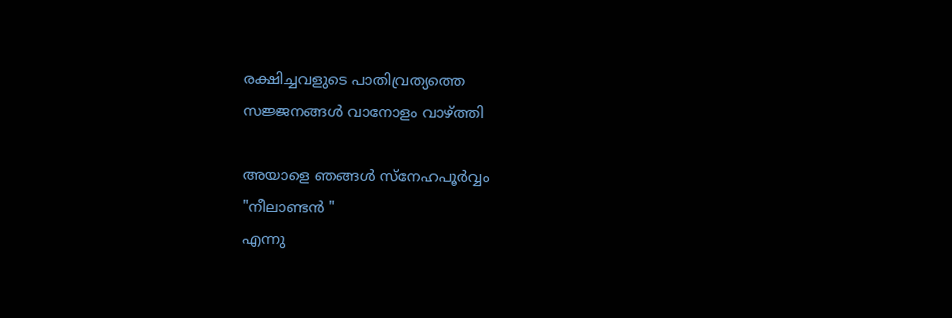രക്ഷിച്ചവളുടെ പാതിവ്രത്യത്തെ
സജ്ജനങ്ങള്‍ വാനോളം വാഴ്ത്തി

അയാളെ ഞങ്ങള്‍ സ്നേഹപൂര്‍വ്വം
"നീലാണ്ടന്‍ "
എന്നു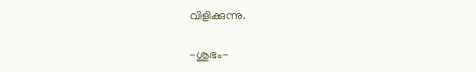വിളിക്കുന്നു.

-ശുഭം-